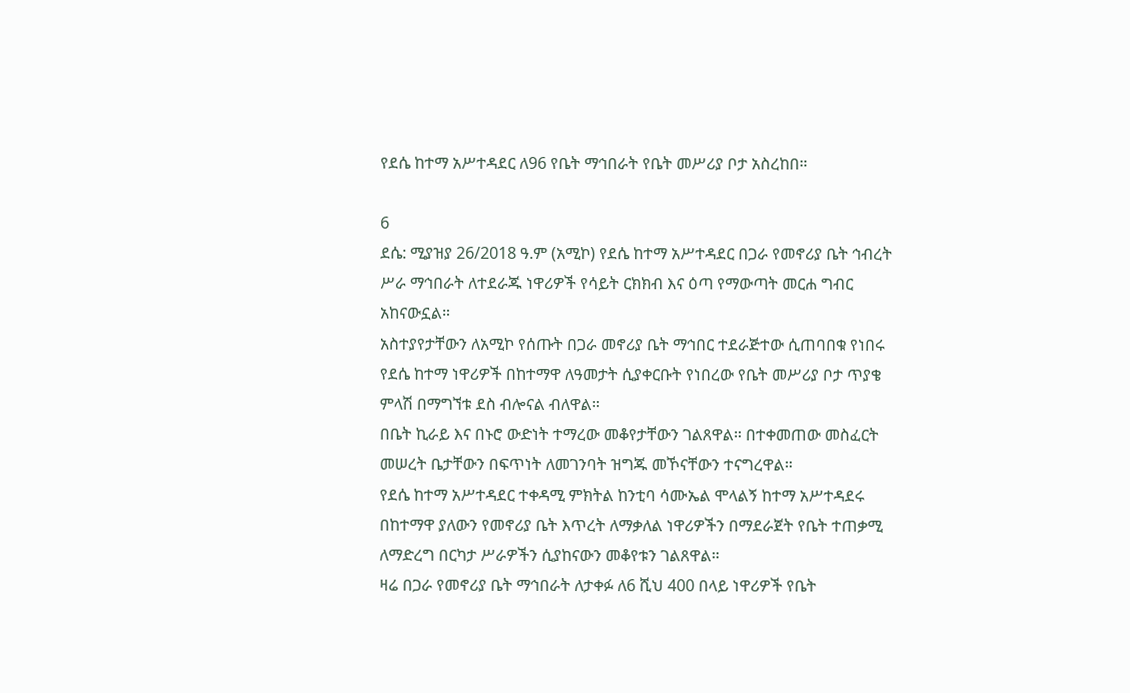የደሴ ከተማ አሥተዳደር ለ96 የቤት ማኅበራት የቤት መሥሪያ ቦታ አስረከበ።

6
ደሴ: ሚያዝያ 26/2018 ዓ.ም (አሚኮ) የደሴ ከተማ አሥተዳደር በጋራ የመኖሪያ ቤት ኅብረት ሥራ ማኅበራት ለተደራጁ ነዋሪዎች የሳይት ርክክብ እና ዕጣ የማውጣት መርሐ ግብር አከናውኗል።
አስተያየታቸውን ለአሚኮ የሰጡት በጋራ መኖሪያ ቤት ማኅበር ተደራጅተው ሲጠባበቁ የነበሩ የደሴ ከተማ ነዋሪዎች በከተማዋ ለዓመታት ሲያቀርቡት የነበረው የቤት መሥሪያ ቦታ ጥያቄ ምላሽ በማግኘቱ ደስ ብሎናል ብለዋል።
በቤት ኪራይ እና በኑሮ ውድነት ተማረው መቆየታቸውን ገልጸዋል። በተቀመጠው መስፈርት መሠረት ቤታቸውን በፍጥነት ለመገንባት ዝግጁ መኾናቸውን ተናግረዋል።
የደሴ ከተማ አሥተዳደር ተቀዳሚ ምክትል ከንቲባ ሳሙኤል ሞላልኝ ከተማ አሥተዳደሩ በከተማዋ ያለውን የመኖሪያ ቤት እጥረት ለማቃለል ነዋሪዎችን በማደራጀት የቤት ተጠቃሚ ለማድረግ በርካታ ሥራዎችን ሲያከናውን መቆየቱን ገልጸዋል።
ዛሬ በጋራ የመኖሪያ ቤት ማኅበራት ለታቀፉ ለ6 ሺህ 400 በላይ ነዋሪዎች የቤት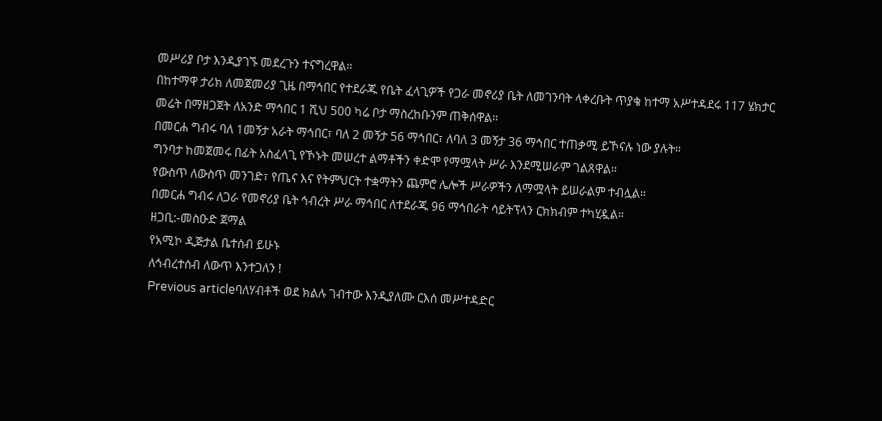መሥሪያ ቦታ እንዲያገኙ መደረጉን ተናግረዋል።
በከተማዋ ታሪክ ለመጀመሪያ ጊዜ በማኅበር የተደራጁ የቤት ፈላጊዎች የጋራ መኖሪያ ቤት ለመገንባት ላቀረቡት ጥያቄ ከተማ አሥተዳደሩ 117 ሄክታር መሬት በማዘጋጀት ለአንድ ማኅበር 1 ሺህ 500 ካሬ ቦታ ማስረከቡንም ጠቅሰዋል።
በመርሐ ግብሩ ባለ 1መኝታ አራት ማኅበር፣ ባለ 2 መኝታ 56 ማኅበር፣ ለባለ 3 መኝታ 36 ማኅበር ተጠቃሚ ይኾናሉ ነው ያሉት።
ግንባታ ከመጀመሩ በፊት አስፈላጊ የኾኑት መሠረተ ልማቶችን ቀድሞ የማሟላት ሥራ እንደሚሠራም ገልጸዋል።
የውስጥ ለውስጥ መንገድ፣ የጤና እና የትምህርት ተቋማትን ጨምሮ ሌሎች ሥራዎችን ለማሟላት ይሠራልም ተብሏል።
በመርሐ ግብሩ ለጋራ የመኖሪያ ቤት ኅብረት ሥራ ማኅበር ለተደራጁ 96 ማኅበራት ሳይትፕላን ርክክብም ተካሂዷል።
ዘጋቢ:-መስዑድ ጀማል
የአሚኮ ዲጅታል ቤተሰብ ይሁኑ
ለኅብረተሰብ ለውጥ እንተጋለን !
Previous articleባለሃብቶች ወደ ክልሉ ገብተው እንዲያለሙ ርእሰ መሥተዳድር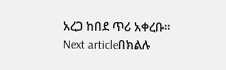አረጋ ከበደ ጥሪ አቀረቡ።
Next articleበክልሉ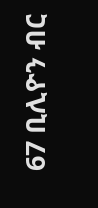67 ቢሊዮን ብር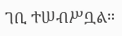ገቢ ተሠብሥቧል።